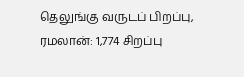தெலுங்கு வருடப் பிறப்பு, ரமலான்: 1,774 சிறப்பு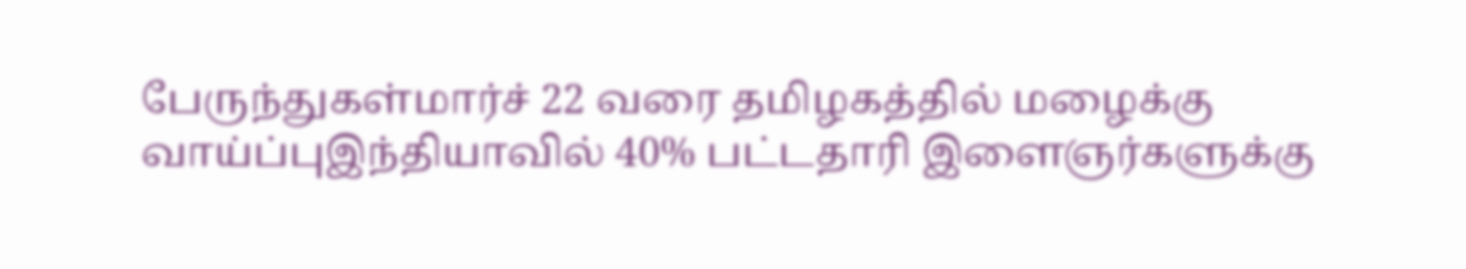பேருந்துகள்மார்ச் 22 வரை தமிழகத்தில் மழைக்கு வாய்ப்புஇந்தியாவில் 40% பட்டதாரி இளைஞர்களுக்கு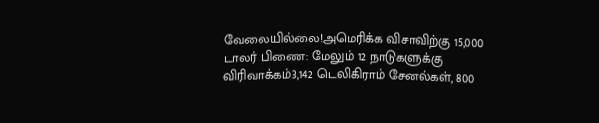வேலையில்லை!அமெரிக்க விசாவிற்கு 15,000 டாலர் பிணை: மேலும் 12 நாடுகளுக்கு விரிவாக்கம்3,142 டெலிகிராம் சேனல்கள், 800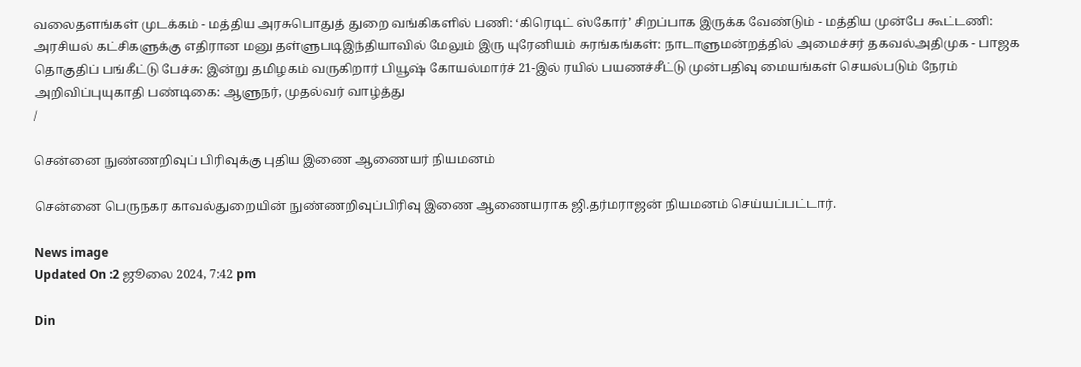வலைதளங்கள் முடக்கம் - மத்திய அரசுபொதுத் துறை வங்கிகளில் பணி: ‘கிரெடிட் ஸ்கோர்’ சிறப்பாக இருக்க வேண்டும் - மத்திய முன்பே கூட்டணி: அரசியல் கட்சிகளுக்கு எதிரான மனு தள்ளுபடிஇந்தியாவில் மேலும் இரு யுரேனியம் சுரங்கங்கள்: நாடாளுமன்றத்தில் அமைச்சர் தகவல்அதிமுக - பாஜக தொகுதிப் பங்கீட்டு பேச்சு: இன்று தமிழகம் வருகிறார் பியூஷ் கோயல்மார்ச் 21-இல் ரயில் பயணச்சீட்டு முன்பதிவு மையங்கள் செயல்படும் நேரம் அறிவிப்புயுகாதி பண்டிகை: ஆளுநர், முதல்வர் வாழ்த்து
/

சென்னை நுண்ணறிவுப் பிரிவுக்கு புதிய இணை ஆணையர் நியமனம்

சென்னை பெருநகர காவல்துறையின் நுண்ணறிவுப்பிரிவு இணை ஆணையராக ஜி.தர்மராஜன் நியமனம் செய்யப்பட்டார்.

News image
Updated On :2 ஜூலை 2024, 7:42 pm

Din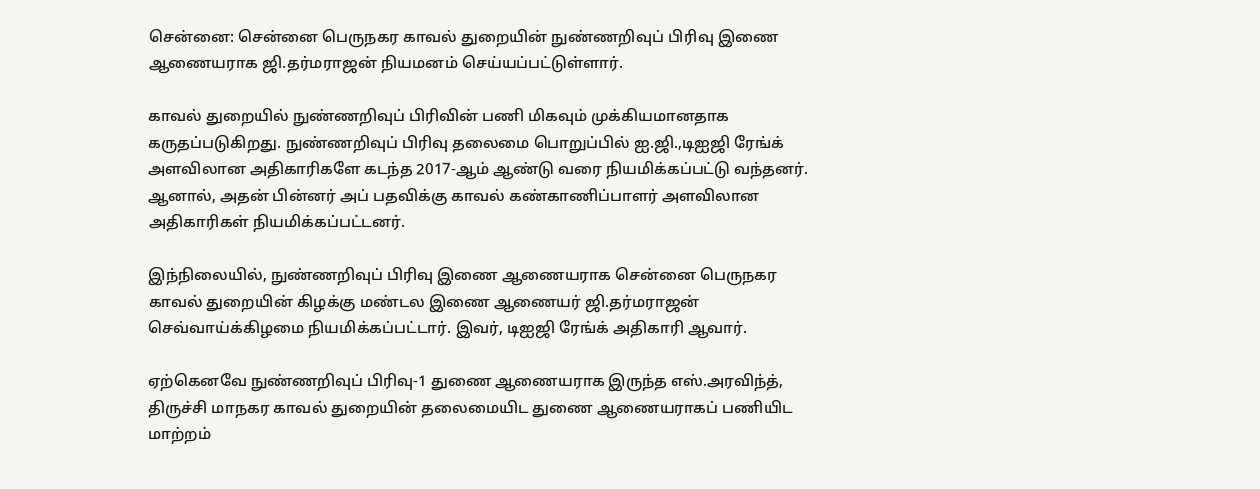சென்னை: சென்னை பெருநகர காவல் துறையின் நுண்ணறிவுப் பிரிவு இணை ஆணையராக ஜி.தர்மராஜன் நியமனம் செய்யப்பட்டுள்ளார்.

காவல் துறையில் நுண்ணறிவுப் பிரிவின் பணி மிகவும் முக்கியமானதாக கருதப்படுகிறது. நுண்ணறிவுப் பிரிவு தலைமை பொறுப்பில் ஐ.ஜி.,டிஐஜி ரேங்க் அளவிலான அதிகாரிகளே கடந்த 2017-ஆம் ஆண்டு வரை நியமிக்கப்பட்டு வந்தனர். ஆனால், அதன் பின்னர் அப் பதவிக்கு காவல் கண்காணிப்பாளர் அளவிலான அதிகாரிகள் நியமிக்கப்பட்டனர்.

இந்நிலையில், நுண்ணறிவுப் பிரிவு இணை ஆணையராக சென்னை பெருநகர காவல் துறையின் கிழக்கு மண்டல இணை ஆணையர் ஜி.தர்மராஜன் செவ்வாய்க்கிழமை நியமிக்கப்பட்டார். இவர், டிஐஜி ரேங்க் அதிகாரி ஆவார்.

ஏற்கெனவே நுண்ணறிவுப் பிரிவு-1 துணை ஆணையராக இருந்த எஸ்.அரவிந்த், திருச்சி மாநகர காவல் துறையின் தலைமையிட துணை ஆணையராகப் பணியிட மாற்றம்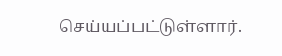செய்யப்பட்டுள்ளார்.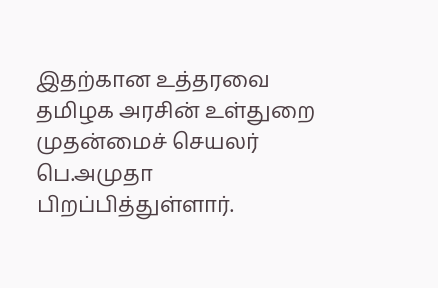இதற்கான உத்தரவை தமிழக அரசின் உள்துறை முதன்மைச் செயலர் பெ.அமுதா பிறப்பித்துள்ளார்.